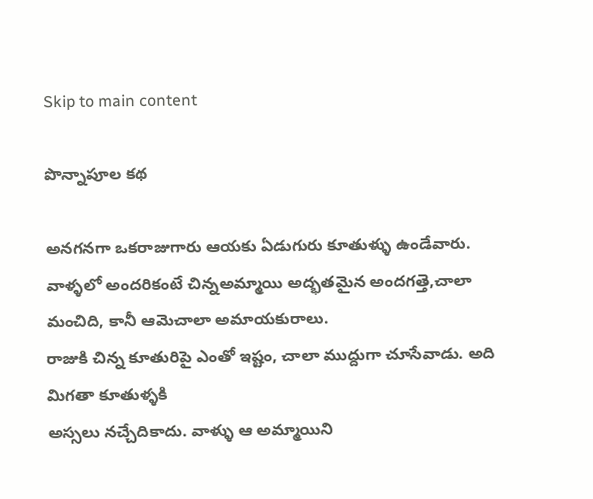Skip to main content

పొన్నాపూల కథ

అనగనగా ఒకరాజుగారు ఆయకు ఏడుగురు కూతుళ్ళు ఉండేవారు. వాళ్ళలో అందరికంటే చిన్నఅమ్మాయి అద్భతమైన అందగత్తె,చాలా మంచిది, కానీ ఆమెచాలా అమాయకురాలు.
రాజుకి చిన్న కూతురిపై ఎంతో ఇష్టం, చాలా ముద్దుగా చూసేవాడు. అది మిగతా కూతుళ్ళకి
అస్సలు నచ్చేదికాదు. వాళ్ళు ఆ అమ్మాయిని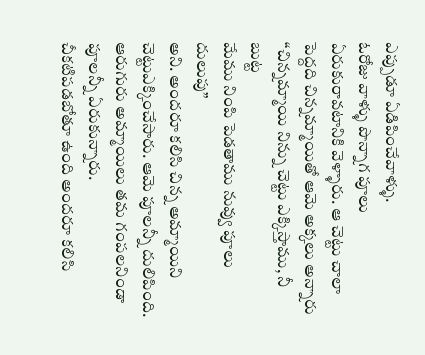ఎప్పుడూ ఏడిపించేవాళ్ళు.
ఓరోజు వాళ్ళు పొన్నాగ పూలు ఏరుకురావటానికి వెళ్ళారు. ఆ చెట్టు చాలా పెద్దది చిన్నమ్మాయితో ఆమె అక్కలు అన్నారు
“చిన్నమ్మాయి నిన్ను చెట్టు ఎక్కిస్తాము, నీ బుట్ట
మేము నింపి పెడతాము నువ్వు పూలు దులుపు”
అని. అందరూ కలిసి చిన్న అమ్మాయిని చెట్టుఎక్కించేసారు. ఆమె పూలన్నీ దులిపింది.
ఆరుగురు అమ్మాయిలు తమ గంపలనిండా పూలన్నీ ఏరుకున్నారు.
చీకటిపడబోతూ ఉంది అందరూ కలిసి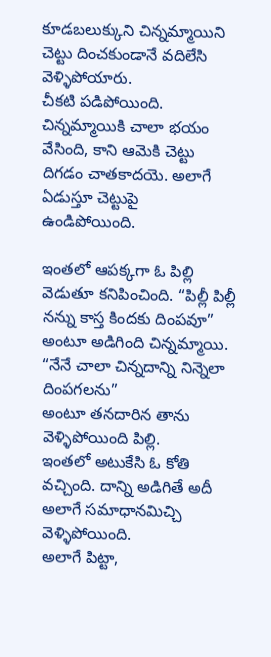కూడబలుక్కుని చిన్నమ్మాయిని చెట్టు దించకుండానే వదిలేసి వెళ్ళిపోయారు.
చీకటి పడిపోయింది. చిన్నమ్మాయికి చాలా భయం వేసింది, కాని ఆమెకి చెట్టు దిగడం చాతకాదయె. అలాగే ఏడుస్తూ చెట్టుపై ఉండిపోయింది.

ఇంతలో ఆపక్కగా ఓ పిల్లి వెడుతూ కనిపించింది. “పిల్లీ పిల్లీ నన్ను కాస్త కిందకు దింపవూ” అంటూ అడిగింది చిన్నమ్మాయి.
“నేనే చాలా చిన్నదాన్ని నిన్నెలా దింపగలను”
అంటూ తనదారిన తాను వెళ్ళిపోయింది పిల్లి.
ఇంతలో అటుకేసి ఓ కోతి వచ్చింది. దాన్ని అడిగితే అదీ అలాగే సమాధానమిచ్చి వెళ్ళిపోయింది.
అలాగే పిట్టా,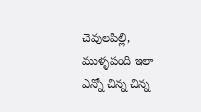చెవులపిల్లి, ముళ్ళపంది ఇలా ఎన్నో చిన్న చిన్న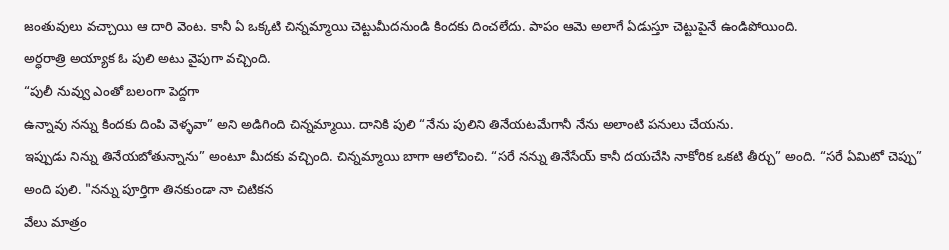జంతువులు వచ్చాయి ఆ దారి వెంట. కానీ ఏ ఒక్కటి చిన్నమ్మాయి చెట్టుమీదనుండి కిందకు దించలేదు. పాపం ఆమె అలాగే ఏడుస్తూ చెట్టుపైనే ఉండిపోయింది.
అర్ధరాత్రి అయ్యాక ఓ పులి అటు వైపుగా వచ్చింది.
“పులీ నువ్వు ఎంతో బలంగా పెద్దగా
ఉన్నావు నన్ను కిందకు దింపి వెళ్ళవా” అని అడిగింది చిన్నమ్మాయి. దానికి పులి “నేను పులిని తినేయటమేగానీ నేను అలాంటి పనులు చేయను.
ఇప్పుడు నిన్ను తినేయబోతున్నాను” అంటూ మీదకు వచ్చింది. చిన్నమ్మాయి బాగా ఆలోచించి. “సరే నన్ను తినేసేయ్ కానీ దయచేసి నాకోరిక ఒకటి తీర్చు” అంది. “సరే ఏమిటో చెప్పు” అంది పులి. "నన్ను పూర్తిగా తినకుండా నా చిటికన
వేలు మాత్రం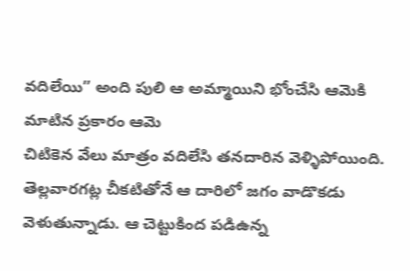వదిలేయి” అంది పులి ఆ అమ్మాయిని భోంచేసి ఆమెకి మాటిన ప్రకారం ఆమె
చిటికెన వేలు మాత్రం వదిలేసి తనదారిన వెళ్ళిపోయింది.
తెల్లవారగట్ల చీకటితోనే ఆ దారిలో జగం వాడొకడు వెళుతున్నాడు. ఆ చెట్టుకింద పడిఉన్న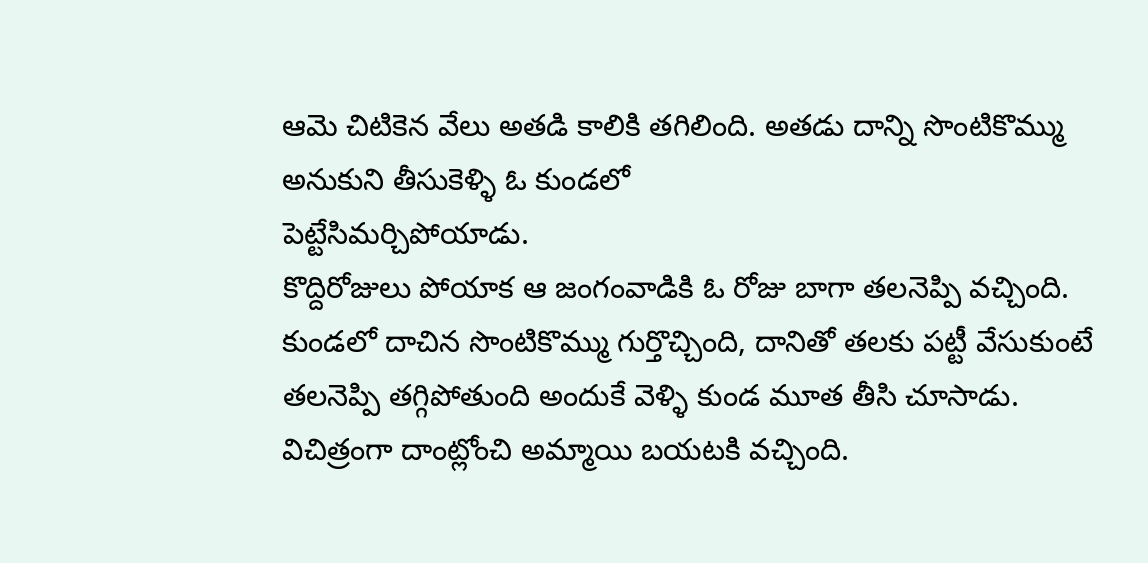ఆమె చిటికెన వేలు అతడి కాలికి తగిలింది. అతడు దాన్ని సొంటికొమ్ము అనుకుని తీసుకెళ్ళి ఓ కుండలో
పెట్టేసిమర్చిపోయాడు.
కొద్దిరోజులు పోయాక ఆ జంగంవాడికి ఓ రోజు బాగా తలనెప్పి వచ్చింది. కుండలో దాచిన సొంటికొమ్ము గుర్తొచ్చింది, దానితో తలకు పట్టీ వేసుకుంటే తలనెప్పి తగ్గిపోతుంది అందుకే వెళ్ళి కుండ మూత తీసి చూసాడు. విచిత్రంగా దాంట్లోంచి అమ్మాయి బయటకి వచ్చింది.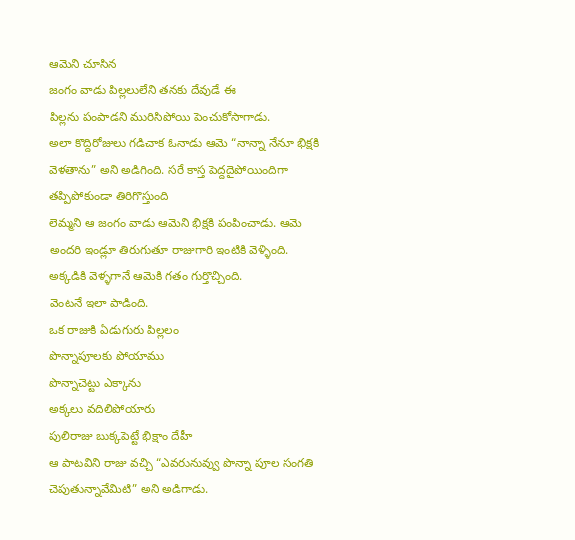ఆమెని చూసిన
జంగం వాడు పిల్లలులేని తనకు దేవుడే ఈ
పిల్లను పంపాడని మురిసిపోయి పెంచుకోసాగాడు.
అలా కొద్దిరోజులు గడిచాక ఓనాడు ఆమె “నాన్నా నేనూ భిక్షకి వెళతాను” అని అడిగింది. సరే కాస్త పెద్దదైపోయిందిగా తప్పిపోకుండా తిరిగొస్తుంది
లెమ్మని ఆ జంగం వాడు ఆమెని భిక్షకి పంపించాడు. ఆమె అందరి ఇండ్లూ తిరుగుతూ రాజుగారి ఇంటికి వెళ్ళింది. అక్కడికి వెళ్ళగానే ఆమెకి గతం గుర్తొచ్చింది.
వెంటనే ఇలా పాడింది.
ఒక రాజుకి ఏడుగురు పిల్లలం
పొన్నాపూలకు పోయాము
పొన్నాచెట్టు ఎక్కాను
అక్కలు వదిలిపోయారు
పులిరాజు బుక్కపెట్టే భిక్షాం దేహీ
ఆ పాటవిని రాజు వచ్చి “ఎవరునువ్వు పొన్నా పూల సంగతి చెపుతున్నావేమిటి” అని అడిగాడు.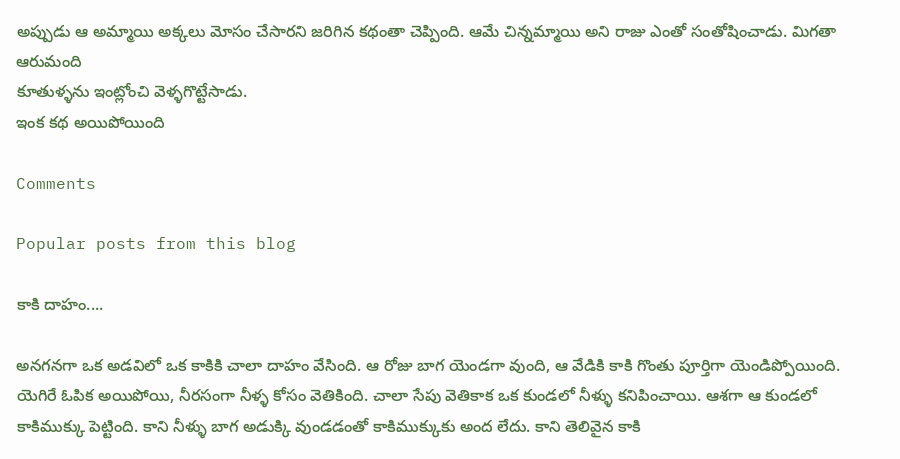అప్పుడు ఆ అమ్మాయి అక్కలు మోసం చేసారని జరిగిన కథంతా చెప్పింది. ఆమే చిన్నమ్మాయి అని రాజు ఎంతో సంతోషించాడు. మిగతా ఆరుమంది
కూతుళ్ళను ఇంట్లోంచి వెళ్ళగొట్టేసాడు.
ఇంక కథ అయిపోయింది

Comments

Popular posts from this blog

కాకి దాహం....

అనగనగా ఒక అడవిలో ఒక కాకికి చాలా దాహం వేసింది. ఆ రోజు బాగ యెండగా వుంది, ఆ వేడికి కాకి గొంతు పూర్తిగా యెండిప్పోయింది. యెగిరే ఓపిక అయిపోయి, నీరసంగా నీళ్ళ కోసం వెతికింది. చాలా సేపు వెతికాక ఒక కుండలో నీళ్ళు కనిపించాయి. ఆశగా ఆ కుండలో కాకిముక్కు పెట్టింది. కాని నీళ్ళు బాగ అడుక్కి వుండడంతో కాకిముక్కుకు అంద లేదు. కాని తెలివైన కాకి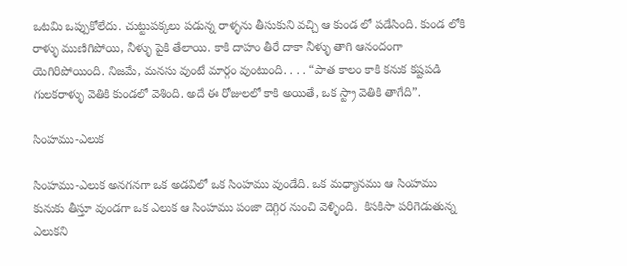ఒటమి ఒప్పుకోలేదు. చుట్టుపక్కలు పడున్న రాళ్ళను తీసుకుని వచ్చి ఆ కుండ లో పడేసింది. కుండ లోకి రాళ్ళు ముణిగిపోయి, నీళ్ళు పైకి తేలాయి. కాకి దాహం తీరే దాకా నీళ్ళు తాగి ఆనందంగా యెగిరిపోయింది. నిజమే, మనసు వుంటే మార్గం వుంటుంది. . . . “పాత కాలం కాకి కనుక కష్టపడి గులకరాళ్ళు వెతికి కుండలో వెశింది. అదే ఈ రోజులలో కాకి అయితే, ఒక స్ట్రా వెతికి తాగేది”.

సింహము-ఎలుక

సింహము-ఎలుక అనగనగా ఒక అడవిలో ఒక సింహము వుండేది. ఒక మధ్యానము ఆ సింహము కునుకు తీస్తూ వుండగా ఒక ఎలుక ఆ సింహము పంజా దెగ్గిర నుంచి వెళ్ళింది.  కిసకిసా పరిగెడుతున్న ఎలుకని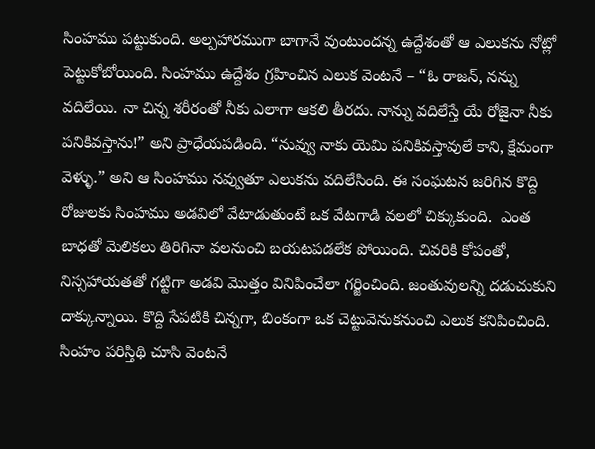సింహము పట్టుకుంది. అల్పహారముగా బాగానే వుంటుందన్న ఉద్దేశంతో ఆ ఎలుకను నోట్లో పెట్టుకోబోయింది. సింహము ఉద్దేశం గ్రహించిన ఎలుక వెంటనే – “ఓ రాజన్, నన్ను వదిలేయి. నా చిన్న శరీరంతో నీకు ఎలాగా ఆకలి తీరదు. నాన్ను వదిలేస్తే యే రోజైనా నీకు పనికివస్తాను!” అని ప్రాధేయపడింది. “నువ్వు నాకు యెమి పనికివస్తావులే కాని, క్షేమంగా వెళ్ళు.” అని ఆ సింహము నవ్వుతూ ఎలుకను వదిలేసింది. ఈ సంఘటన జరిగిన కొద్ది రోజులకు సింహము అడవిలో వేటాడుతుంటే ఒక వేటగాడి వలలో చిక్కుకుంది.  ఎంత బాధతో మెలికలు తిరిగినా వలనుంచి బయటపడలేక పోయింది. చివరికి కోపంతో, నిస్సహాయతతో గట్టిగా అడవి మొత్తం వినిపించేలా గర్జించింది. జంతువులన్ని దడుచుకుని దాక్కున్నాయి. కొద్ది సేపటికి చిన్నగా, బింకంగా ఒక చెట్టువెనుకనుంచి ఎలుక కనిపించింది. సింహం పరిస్తిథి చూసి వెంటనే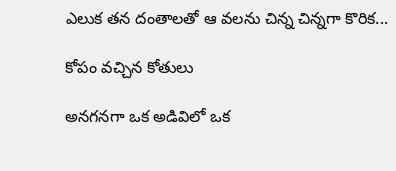ఎలుక తన దంతాలతో ఆ వలను చిన్న చిన్నగా కొరిక...

కోపం వచ్చిన కోతులు

అనగనగా ఒక అడివిలో ఒక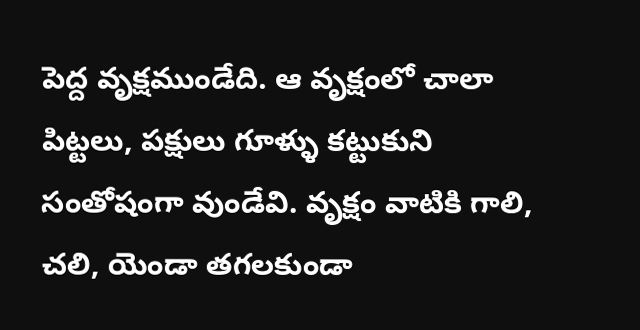పెద్ద వృక్షముండేది. ఆ వృక్షంలో చాలా పిట్టలు, పక్షులు గూళ్ళు కట్టుకుని సంతోషంగా వుండేవి. వృక్షం వాటికి గాలి, చలి, యెండా తగలకుండా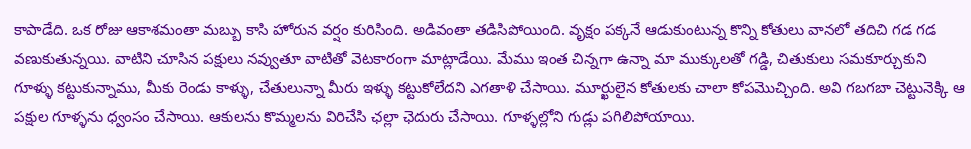కాపాడేది. ఒక రోజు ఆకాశమంతా మబ్బు కాసి హోరున వర్షం కురిసింది. అడివంతా తడిసిపోయింది. వృక్షం పక్కనే ఆడుకుంటున్న కొన్ని కోతులు వానలో తదిచి గడ గడ వణుకుతున్నయి. వాటిని చూసిన పక్షులు నవ్వుతూ వాటితో వెటకారంగా మాట్లాడేయి. మేము ఇంత చిన్నగా ఉన్నా మా ముక్కులతో గడ్డి, చితుకులు సమకూర్చుకుని గూళ్ళు కట్టుకున్నాము, మీకు రెండు కాళ్ళు, చేతులున్నా మీరు ఇళ్ళు కట్టుకోలేదని ఎగతాళి చేసాయి. మూర్ఖులైన కోతులకు చాలా కోపమొచ్చింది. అవి గబగబా చెట్టునెక్కి ఆ పక్షుల గూళ్ళను ధ్వంసం చేసాయి. ఆకులను కొమ్మలను విరిచేసి ఛల్లా ఛెదురు చేసాయి. గూళ్ళల్లోని గుడ్లు పగిలిపోయాయి.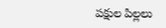పక్షుల పిల్లలు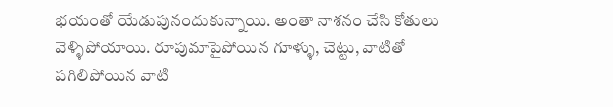భయంతో యేడుపునందుకున్నాయి. అంతా నాశనం చేసి కోతులు వెళ్ళిపోయాయి. రూపుమాపైపోయిన గూళ్ళు, చెట్టు, వాటితో పగిలిపోయిన వాటి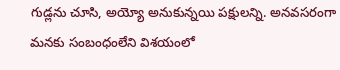గుడ్లను చూసి, అయ్యో అనుకున్నయి పక్షులన్ని. అనవసరంగా మనకు సంబంధంలేని విశయంలో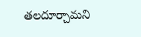తలదూర్చామని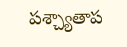పశ్చ్యాతాప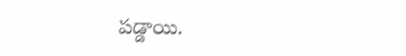పడ్డాయి.